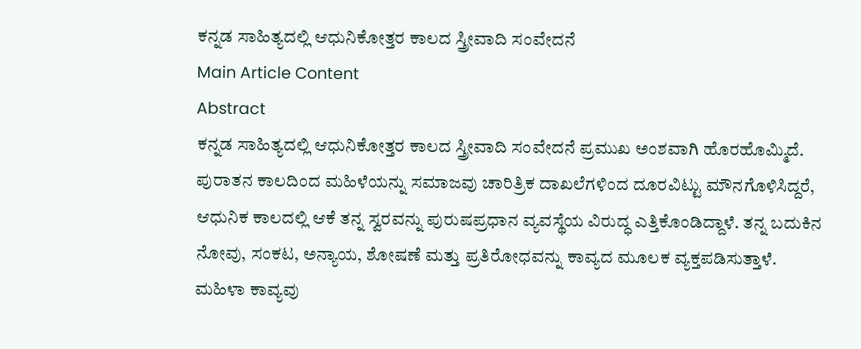ಕನ್ನಡ ಸಾಹಿತ್ಯದಲ್ಲಿ ಆಧುನಿಕೋತ್ತರ ಕಾಲದ ಸ್ತ್ರೀವಾದಿ ಸಂವೇದನೆ
Main Article Content
Abstract
ಕನ್ನಡ ಸಾಹಿತ್ಯದಲ್ಲಿ ಆಧುನಿಕೋತ್ತರ ಕಾಲದ ಸ್ತ್ರೀವಾದಿ ಸಂವೇದನೆ ಪ್ರಮುಖ ಅಂಶವಾಗಿ ಹೊರಹೊಮ್ಮಿದೆ. ಪುರಾತನ ಕಾಲದಿಂದ ಮಹಿಳೆಯನ್ನು ಸಮಾಜವು ಚಾರಿತ್ರಿಕ ದಾಖಲೆಗಳಿಂದ ದೂರವಿಟ್ಟು ಮೌನಗೊಳಿಸಿದ್ದರೆ, ಆಧುನಿಕ ಕಾಲದಲ್ಲಿ ಆಕೆ ತನ್ನ ಸ್ವರವನ್ನು ಪುರುಷಪ್ರಧಾನ ವ್ಯವಸ್ಥೆಯ ವಿರುದ್ಧ ಎತ್ತಿಕೊಂಡಿದ್ದಾಳೆ. ತನ್ನ ಬದುಕಿನ ನೋವು, ಸಂಕಟ, ಅನ್ಯಾಯ, ಶೋಷಣೆ ಮತ್ತು ಪ್ರತಿರೋಧವನ್ನು ಕಾವ್ಯದ ಮೂಲಕ ವ್ಯಕ್ತಪಡಿಸುತ್ತಾಳೆ. ಮಹಿಳಾ ಕಾವ್ಯವು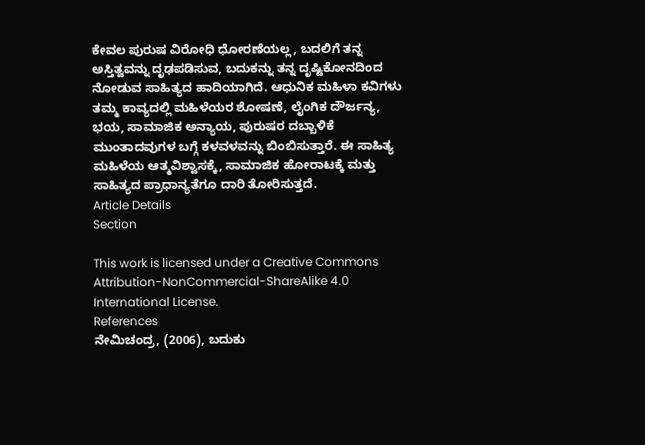ಕೇವಲ ಪುರುಷ ವಿರೋಧಿ ಧೋರಣೆಯಲ್ಲ, ಬದಲಿಗೆ ತನ್ನ ಅಸ್ತಿತ್ವವನ್ನು ದೃಢಪಡಿಸುವ, ಬದುಕನ್ನು ತನ್ನ ದೃಷ್ಟಿಕೋನದಿಂದ ನೋಡುವ ಸಾಹಿತ್ಯದ ಹಾದಿಯಾಗಿದೆ. ಆಧುನಿಕ ಮಹಿಳಾ ಕವಿಗಳು ತಮ್ಮ ಕಾವ್ಯದಲ್ಲಿ ಮಹಿಳೆಯರ ಶೋಷಣೆ, ಲೈಂಗಿಕ ದೌರ್ಜನ್ಯ, ಭಯ, ಸಾಮಾಜಿಕ ಅನ್ಯಾಯ, ಪುರುಷರ ದಬ್ಬಾಳಿಕೆ ಮುಂತಾದವುಗಳ ಬಗ್ಗೆ ಕಳವಳವನ್ನು ಬಿಂಬಿಸುತ್ತಾರೆ. ಈ ಸಾಹಿತ್ಯ ಮಹಿಳೆಯ ಆತ್ಮವಿಶ್ವಾಸಕ್ಕೆ, ಸಾಮಾಜಿಕ ಹೋರಾಟಕ್ಕೆ ಮತ್ತು ಸಾಹಿತ್ಯದ ಪ್ರಾಧಾನ್ಯತೆಗೂ ದಾರಿ ತೋರಿಸುತ್ತದೆ.
Article Details
Section

This work is licensed under a Creative Commons Attribution-NonCommercial-ShareAlike 4.0 International License.
References
ನೇಮಿಚಂದ್ರ, (2006), ಬದುಕು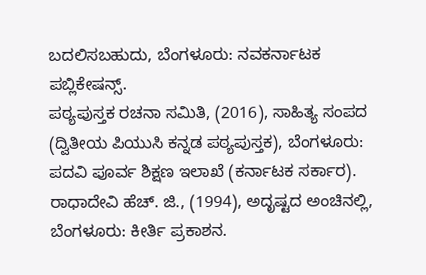ಬದಲಿಸಬಹುದು, ಬೆಂಗಳೂರು: ನವಕರ್ನಾಟಕ ಪಬ್ಲಿಕೇಷನ್ಸ್.
ಪಠ್ಯಪುಸ್ತಕ ರಚನಾ ಸಮಿತಿ, (2016), ಸಾಹಿತ್ಯ ಸಂಪದ (ದ್ವಿತೀಯ ಪಿಯುಸಿ ಕನ್ನಡ ಪಠ್ಯಪುಸ್ತಕ), ಬೆಂಗಳೂರು: ಪದವಿ ಪೂರ್ವ ಶಿಕ್ಷಣ ಇಲಾಖೆ (ಕರ್ನಾಟಕ ಸರ್ಕಾರ).
ರಾಧಾದೇವಿ ಹೆಚ್. ಜಿ., (1994), ಅದೃಷ್ಟದ ಅಂಚಿನಲ್ಲಿ, ಬೆಂಗಳೂರು: ಕೀರ್ತಿ ಪ್ರಕಾಶನ.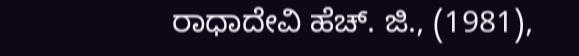ರಾಧಾದೇವಿ ಹೆಚ್. ಜಿ., (1981),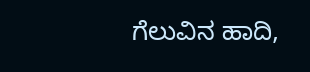ಗೆಲುವಿನ ಹಾದಿ,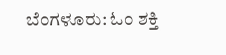ಬೆಂಗಳೂರು: ಓಂ ಶಕ್ತಿ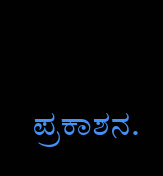ಪ್ರಕಾಶನ.